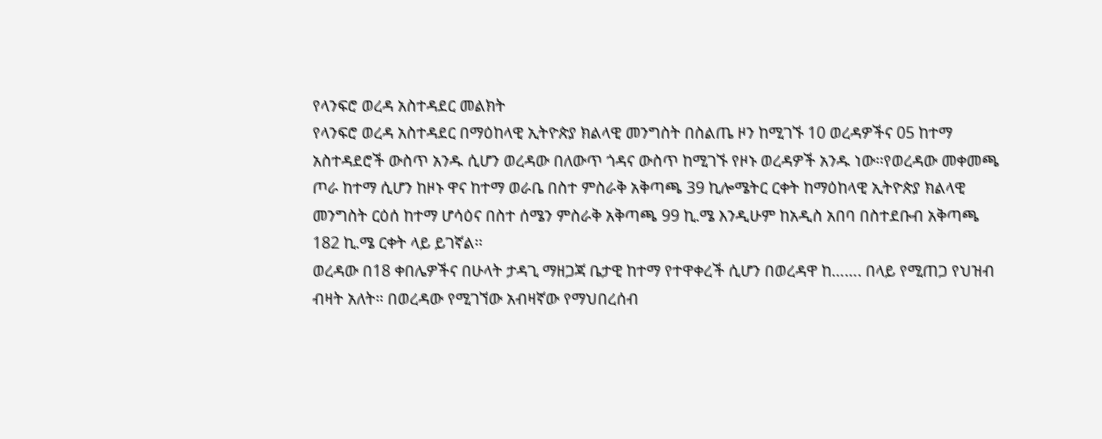የላንፍሮ ወረዳ አስተዳደር መልክት
የላንፍሮ ወረዳ አስተዳደር በማዕከላዊ ኢትዮጵያ ክልላዊ መንግስት በስልጤ ዞን ከሚገኙ 10 ወረዳዎችና 05 ከተማ አስተዳደሮች ውስጥ አንዱ ሲሆን ወረዳው በለውጥ ጎዳና ውስጥ ከሚገኙ የዞኑ ወረዳዎች አንዱ ነው፡፡የወረዳው መቀመጫ ጦራ ከተማ ሲሆን ከዞኑ ዋና ከተማ ወራቤ በስተ ምስራቅ አቅጣጫ 39 ኪሎሜትር ርቀት ከማዕከላዊ ኢትዮጵያ ክልላዊ መንግስት ርዕሰ ከተማ ሆሳዕና በስተ ሰሜን ምስራቅ አቅጣጫ 99 ኪ.ሜ እንዲሁም ከአዲስ አበባ በስተደቡብ አቅጣጫ 182 ኪ.ሜ ርቀት ላይ ይገኛል፡፡
ወረዳው በ18 ቀበሌዎችና በሁላት ታዳጊ ማዘጋጃ ቤታዊ ከተማ የተዋቀረች ሲሆን በወረዳዋ ከ……. በላይ የሚጠጋ የህዝብ ብዛት አለት። በወረዳው የሚገኘው አብዛኛው የማህበረሰብ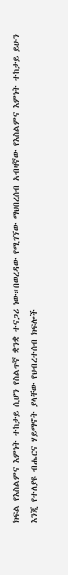ክፍል የእስልምና እምነት ተከታይ ሲሆን የስልጥኛ ቋንቋ ተናጋሪ ነው።በወረዳው የሚገኘው ማህበረሰብ አብዛኛው የእስልምና እምነት ተከታይ ይሁን እንጂ የተለያዩ ብሔርና ሃይማኖት ያላቸው የህብረተሰብ ክፍሎች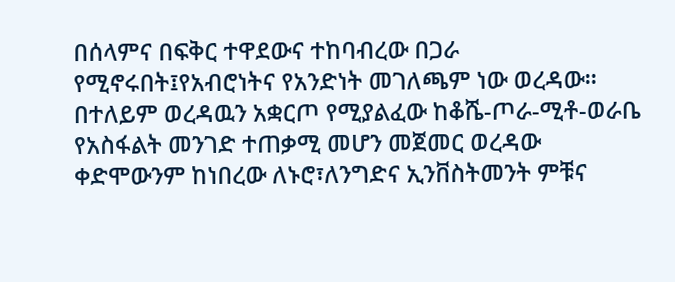በሰላምና በፍቅር ተዋደውና ተከባብረው በጋራ የሚኖሩበት፤የአብሮነትና የአንድነት መገለጫም ነው ወረዳው።
በተለይም ወረዳዉን አቋርጦ የሚያልፈው ከቆሼ-ጦራ-ሚቶ-ወራቤ የአስፋልት መንገድ ተጠቃሚ መሆን መጀመር ወረዳው ቀድሞውንም ከነበረው ለኑሮ፣ለንግድና ኢንቨስትመንት ምቹና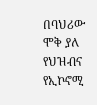በባህሪው ሞቅ ያለ የህዝብና የኢኮኖሚ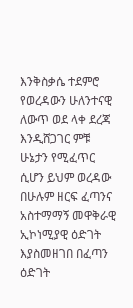እንቅስቃሴ ተደምሮ የወረዳውን ሁለንተናዊ ለውጥ ወደ ላቀ ደረጃ እንዲሸጋገር ምቹ ሁኔታን የሚፈጥር ሲሆን ይህም ወረዳው በሁሉም ዘርፍ ፈጣንና አስተማማኝ መዋቅራዊ ኢኮነሚያዊ ዕድገት እያስመዘገበ በፈጣን ዕድገት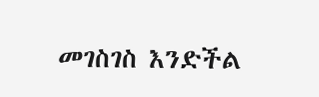መገስገስ እንድችል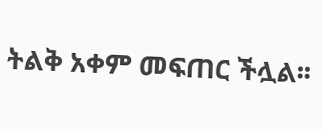ትልቅ አቀም መፍጠር ችሏል፡፡